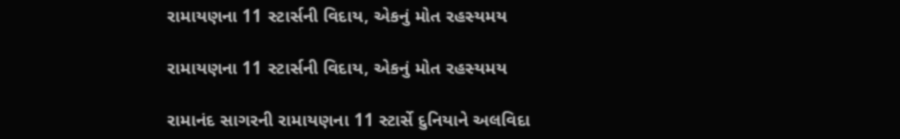રામાયણના 11 સ્ટાર્સની વિદાય, એકનું મોત રહસ્યમય

રામાયણના 11 સ્ટાર્સની વિદાય, એકનું મોત રહસ્યમય

રામાનંદ સાગરની રામાયણના 11 સ્ટાર્સે દુનિયાને અલવિદા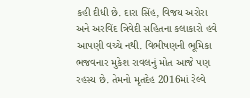કહી દીધી છે. દારા સિંહ, વિજય અરોરા અને અરવિંદ ત્રિવેદી સહિતના કલાકારો હવે આપણી વચ્ચે નથી. વિભીષણની ભૂમિકા ભજવનાર મુકેશ રાવલનું મોત આજે પણ રહસ્ય છે. તેમનો મૃતદેહ 2016માં રેલ્વે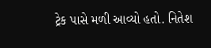ટ્રેક પાસે મળી આવ્યો હતો. નિતેશ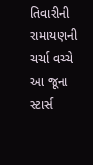તિવારીની રામાયણની ચર્ચા વચ્ચે આ જૂના સ્ટાર્સ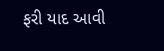ફરી યાદ આવી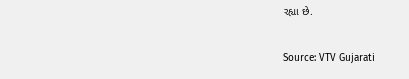રહ્યા છે.

Source: VTV Gujarati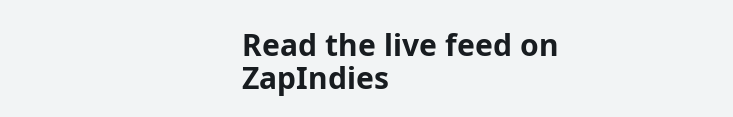Read the live feed on ZapIndies